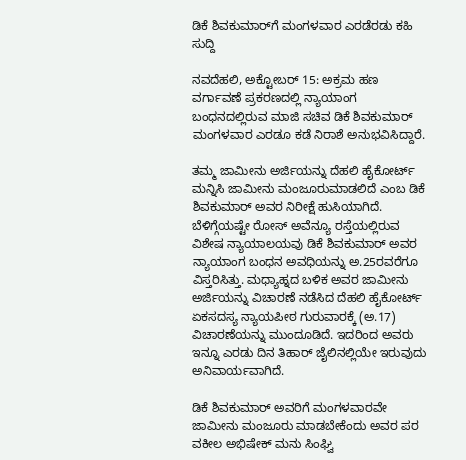ಡಿಕೆ ಶಿವಕುಮಾರ್‌ಗೆ ಮಂಗಳವಾರ ಎರಡೆರಡು ಕಹಿ ಸುದ್ದಿ

ನವದೆಹಲಿ, ಅಕ್ಟೋಬರ್ 15: ಅಕ್ರಮ ಹಣ ವರ್ಗಾವಣೆ ಪ್ರಕರಣದಲ್ಲಿ ನ್ಯಾಯಾಂಗ ಬಂಧನದಲ್ಲಿರುವ ಮಾಜಿ ಸಚಿವ ಡಿಕೆ ಶಿವಕುಮಾರ್ ಮಂಗಳವಾರ ಎರಡೂ ಕಡೆ ನಿರಾಶೆ ಅನುಭವಿಸಿದ್ದಾರೆ.

ತಮ್ಮ ಜಾಮೀನು ಅರ್ಜಿಯನ್ನು ದೆಹಲಿ ಹೈಕೋರ್ಟ್ ಮನ್ನಿಸಿ ಜಾಮೀನು ಮಂಜೂರುಮಾಡಲಿದೆ ಎಂಬ ಡಿಕೆ ಶಿವಕುಮಾರ್ ಅವರ ನಿರೀಕ್ಷೆ ಹುಸಿಯಾಗಿದೆ. ಬೆಳಿಗ್ಗೆಯಷ್ಟೇ ರೋಸ್ ಅವೆನ್ಯೂ ರಸ್ತೆಯಲ್ಲಿರುವ ವಿಶೇಷ ನ್ಯಾಯಾಲಯವು ಡಿಕೆ ಶಿವಕುಮಾರ್ ಅವರ ನ್ಯಾಯಾಂಗ ಬಂಧನ ಅವಧಿಯನ್ನು ಅ.25ರವರೆಗೂ ವಿಸ್ತರಿಸಿತ್ತು. ಮಧ್ಯಾಹ್ನದ ಬಳಿಕ ಅವರ ಜಾಮೀನು ಅರ್ಜಿಯನ್ನು ವಿಚಾರಣೆ ನಡೆಸಿದ ದೆಹಲಿ ಹೈಕೋರ್ಟ್ ಏಕಸದಸ್ಯ ನ್ಯಾಯಪೀಠ ಗುರುವಾರಕ್ಕೆ (ಅ.17) ವಿಚಾರಣೆಯನ್ನು ಮುಂದೂಡಿದೆ. ಇದರಿಂದ ಅವರು ಇನ್ನೂ ಎರಡು ದಿನ ತಿಹಾರ್ ಜೈಲಿನಲ್ಲಿಯೇ ಇರುವುದು ಅನಿವಾರ್ಯವಾಗಿದೆ.

ಡಿಕೆ ಶಿವಕುಮಾರ್ ಅವರಿಗೆ ಮಂಗಳವಾರವೇ ಜಾಮೀನು ಮಂಜೂರು ಮಾಡಬೇಕೆಂದು ಅವರ ಪರ ವಕೀಲ ಅಭಿಷೇಕ್ ಮನು ಸಿಂಘ್ವಿ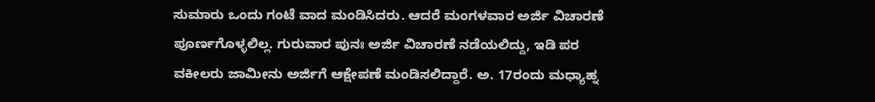ಸುಮಾರು ಒಂದು ಗಂಟೆ ವಾದ ಮಂಡಿಸಿದರು. ಆದರೆ ಮಂಗಳವಾರ ಅರ್ಜಿ ವಿಚಾರಣೆ ಪೂರ್ಣಗೊಳ್ಳಲಿಲ್ಲ. ಗುರುವಾರ ಪುನಃ ಅರ್ಜಿ ವಿಚಾರಣೆ ನಡೆಯಲಿದ್ದು, ಇಡಿ ಪರ ವಕೀಲರು ಜಾಮೀನು ಅರ್ಜಿಗೆ ಆಕ್ಷೇಪಣೆ ಮಂಡಿಸಲಿದ್ದಾರೆ. ಅ. 17ರಂದು ಮಧ್ಯಾಹ್ನ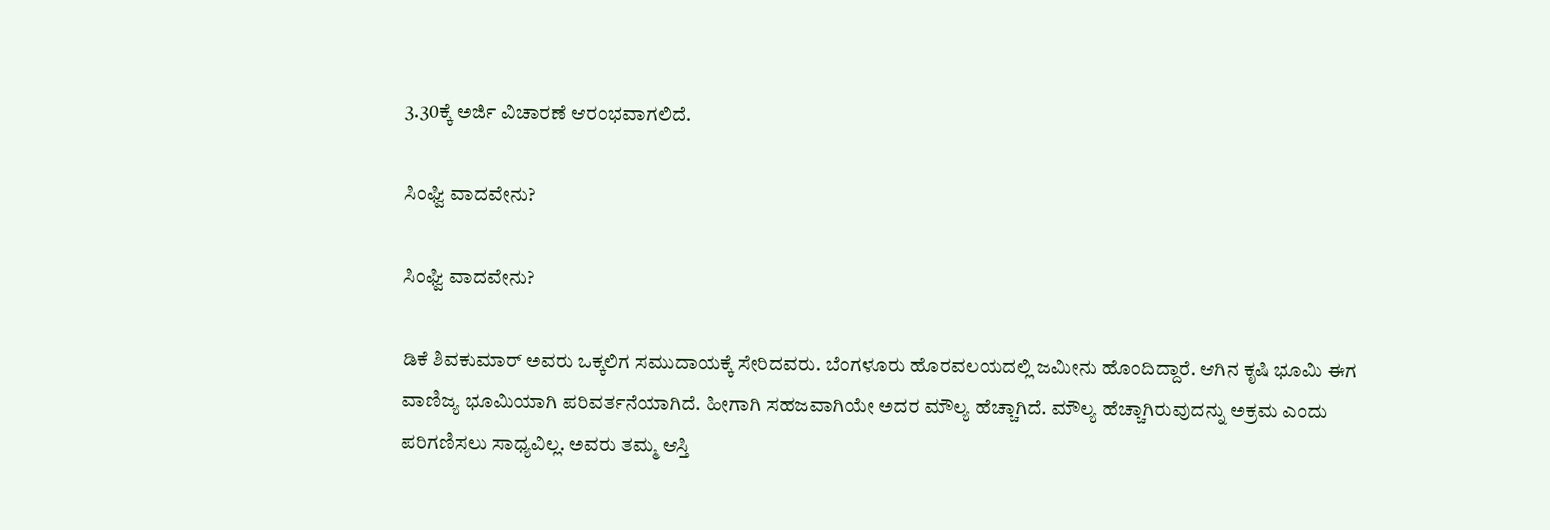3.30ಕ್ಕೆ ಅರ್ಜಿ ವಿಚಾರಣೆ ಆರಂಭವಾಗಲಿದೆ.

ಸಿಂಘ್ವಿ ವಾದವೇನು?

ಸಿಂಘ್ವಿ ವಾದವೇನು?

ಡಿಕೆ ಶಿವಕುಮಾರ್ ಅವರು ಒಕ್ಕಲಿಗ ಸಮುದಾಯಕ್ಕೆ ಸೇರಿದವರು. ಬೆಂಗಳೂರು ಹೊರವಲಯದಲ್ಲಿ ಜಮೀನು ಹೊಂದಿದ್ದಾರೆ. ಆಗಿನ ಕೃಷಿ ಭೂಮಿ ಈಗ ವಾಣಿಜ್ಯ ಭೂಮಿಯಾಗಿ ಪರಿವರ್ತನೆಯಾಗಿದೆ. ಹೀಗಾಗಿ ಸಹಜವಾಗಿಯೇ ಅದರ ಮೌಲ್ಯ ಹೆಚ್ಚಾಗಿದೆ. ಮೌಲ್ಯ ಹೆಚ್ಚಾಗಿರುವುದನ್ನು ಅಕ್ರಮ ಎಂದು ಪರಿಗಣಿಸಲು ಸಾಧ್ಯವಿಲ್ಲ. ಅವರು ತಮ್ಮ ಆಸ್ತಿ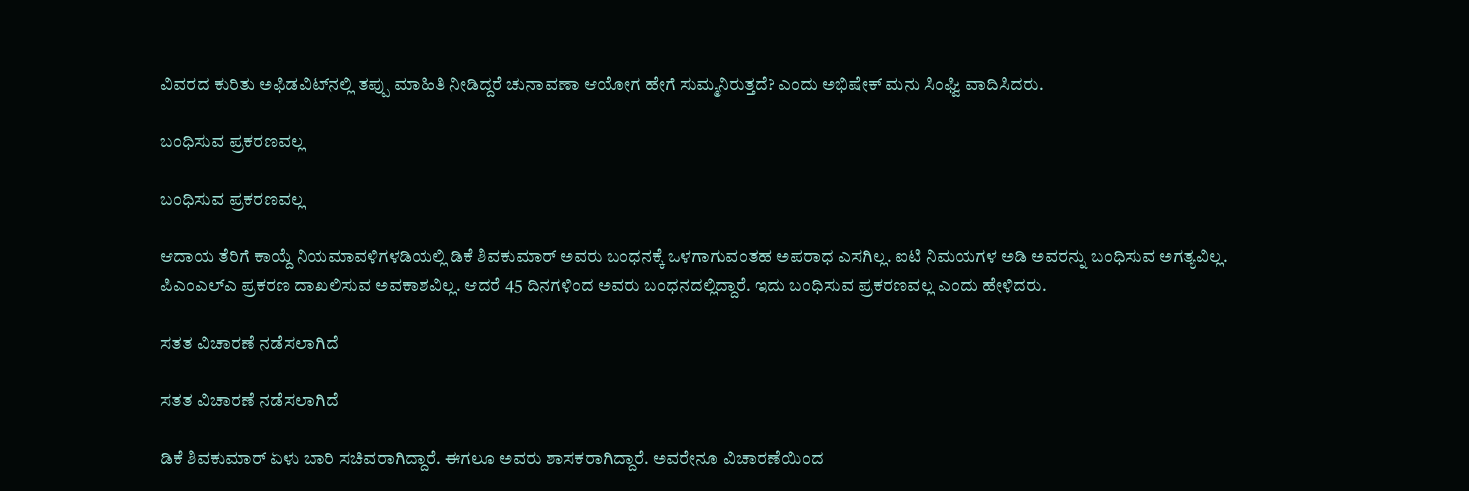ವಿವರದ ಕುರಿತು ಅಫಿಡವಿಟ್‌ನಲ್ಲಿ ತಪ್ಪು ಮಾಹಿತಿ ನೀಡಿದ್ದರೆ ಚುನಾವಣಾ ಆಯೋಗ ಹೇಗೆ ಸುಮ್ಮನಿರುತ್ತದೆ? ಎಂದು ಅಭಿಷೇಕ್ ಮನು ಸಿಂಘ್ವಿ ವಾದಿಸಿದರು.

ಬಂಧಿಸುವ ಪ್ರಕರಣವಲ್ಲ

ಬಂಧಿಸುವ ಪ್ರಕರಣವಲ್ಲ

ಆದಾಯ ತೆರಿಗೆ ಕಾಯ್ದೆ ನಿಯಮಾವಳಿಗಳಡಿಯಲ್ಲಿ ಡಿಕೆ ಶಿವಕುಮಾರ್ ಅವರು ಬಂಧನಕ್ಕೆ ಒಳಗಾಗುವಂತಹ ಅಪರಾಧ ಎಸಗಿಲ್ಲ. ಐಟಿ ನಿಮಯಗಳ ಅಡಿ ಅವರನ್ನು ಬಂಧಿಸುವ ಅಗತ್ಯವಿಲ್ಲ. ಪಿಎಂಎಲ್‌ಎ ಪ್ರಕರಣ ದಾಖಲಿಸುವ ಅವಕಾಶವಿಲ್ಲ. ಆದರೆ 45 ದಿನಗಳಿಂದ ಅವರು ಬಂಧನದಲ್ಲಿದ್ದಾರೆ. ಇದು ಬಂಧಿಸುವ ಪ್ರಕರಣವಲ್ಲ ಎಂದು ಹೇಳಿದರು.

ಸತತ ವಿಚಾರಣೆ ನಡೆಸಲಾಗಿದೆ

ಸತತ ವಿಚಾರಣೆ ನಡೆಸಲಾಗಿದೆ

ಡಿಕೆ ಶಿವಕುಮಾರ್ ಏಳು ಬಾರಿ ಸಚಿವರಾಗಿದ್ದಾರೆ. ಈಗಲೂ ಅವರು ಶಾಸಕರಾಗಿದ್ದಾರೆ. ಅವರೇನೂ ವಿಚಾರಣೆಯಿಂದ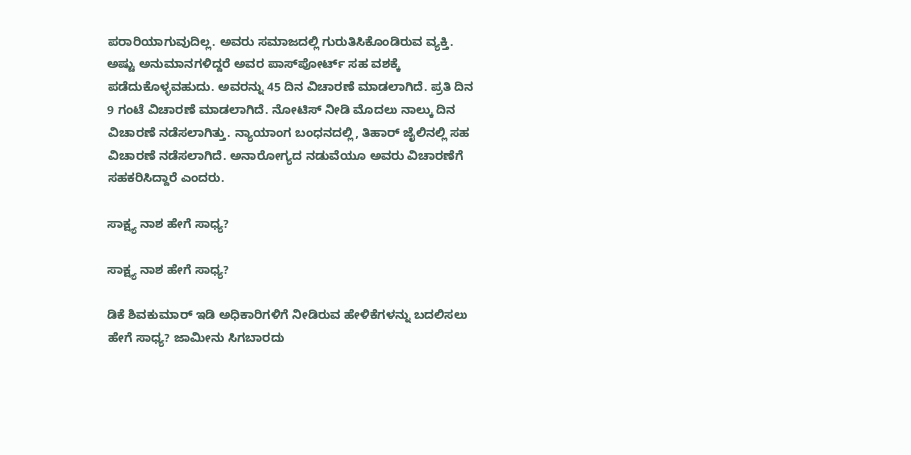ಪರಾರಿಯಾಗುವುದಿಲ್ಲ. ಅವರು ಸಮಾಜದಲ್ಲಿ ಗುರುತಿಸಿಕೊಂಡಿರುವ ವ್ಯಕ್ತಿ. ಅಷ್ಟು ಅನುಮಾನಗಳಿದ್ದರೆ ಅವರ ಪಾಸ್‌ಪೋರ್ಟ್ ಸಹ ವಶಕ್ಕೆ ಪಡೆದುಕೊಳ್ಳವಹುದು. ಅವರನ್ನು 45 ದಿನ ವಿಚಾರಣೆ ಮಾಡಲಾಗಿದೆ. ಪ್ರತಿ ದಿನ 9 ಗಂಟೆ ವಿಚಾರಣೆ ಮಾಡಲಾಗಿದೆ. ನೋಟಿಸ್ ನೀಡಿ ಮೊದಲು ನಾಲ್ಕು ದಿನ ವಿಚಾರಣೆ ನಡೆಸಲಾಗಿತ್ತು. ನ್ಯಾಯಾಂಗ ಬಂಧನದಲ್ಲಿ, ತಿಹಾರ್ ಜೈಲಿನಲ್ಲಿ ಸಹ ವಿಚಾರಣೆ ನಡೆಸಲಾಗಿದೆ. ಅನಾರೋಗ್ಯದ ನಡುವೆಯೂ ಅವರು ವಿಚಾರಣೆಗೆ ಸಹಕರಿಸಿದ್ದಾರೆ ಎಂದರು.

ಸಾಕ್ಷ್ಯ ನಾಶ ಹೇಗೆ ಸಾಧ್ಯ?

ಸಾಕ್ಷ್ಯ ನಾಶ ಹೇಗೆ ಸಾಧ್ಯ?

ಡಿಕೆ ಶಿವಕುಮಾರ್ ಇಡಿ ಅಧಿಕಾರಿಗಳಿಗೆ ನೀಡಿರುವ ಹೇಳಿಕೆಗಳನ್ನು ಬದಲಿಸಲು ಹೇಗೆ ಸಾಧ್ಯ? ಜಾಮೀನು ಸಿಗಬಾರದು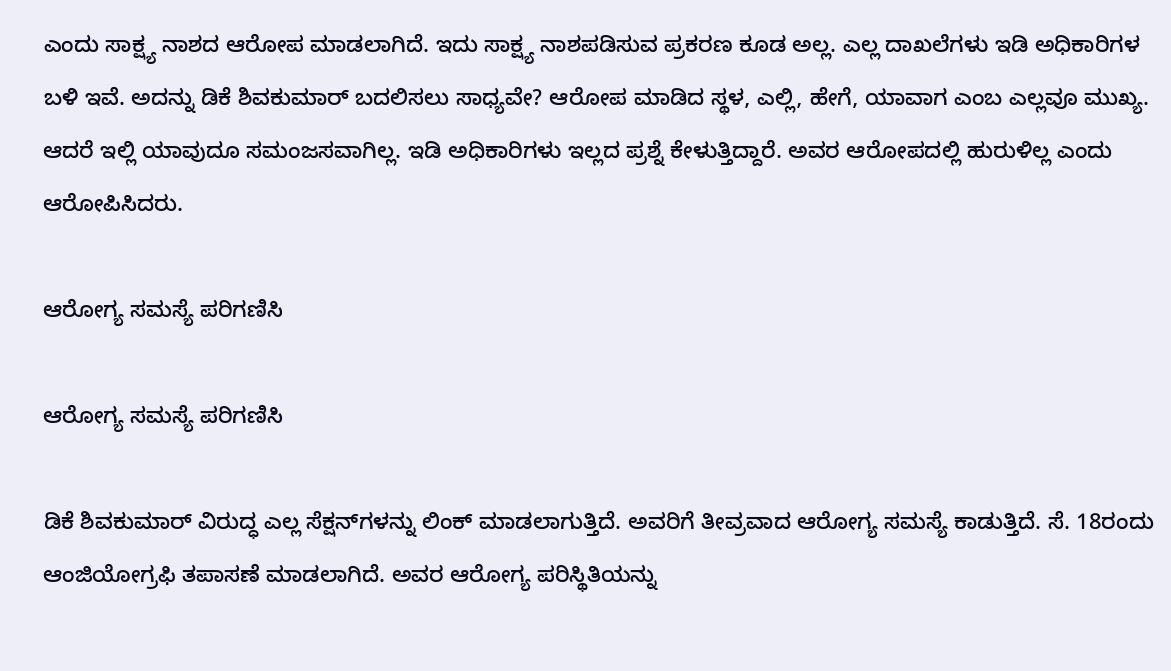ಎಂದು ಸಾಕ್ಷ್ಯ ನಾಶದ ಆರೋಪ ಮಾಡಲಾಗಿದೆ. ಇದು ಸಾಕ್ಷ್ಯ ನಾಶಪಡಿಸುವ ಪ್ರಕರಣ ಕೂಡ ಅಲ್ಲ. ಎಲ್ಲ ದಾಖಲೆಗಳು ಇಡಿ ಅಧಿಕಾರಿಗಳ ಬಳಿ ಇವೆ. ಅದನ್ನು ಡಿಕೆ ಶಿವಕುಮಾರ್ ಬದಲಿಸಲು ಸಾಧ್ಯವೇ? ಆರೋಪ ಮಾಡಿದ ಸ್ಥಳ, ಎಲ್ಲಿ, ಹೇಗೆ, ಯಾವಾಗ ಎಂಬ ಎಲ್ಲವೂ ಮುಖ್ಯ. ಆದರೆ ಇಲ್ಲಿ ಯಾವುದೂ ಸಮಂಜಸವಾಗಿಲ್ಲ. ಇಡಿ ಅಧಿಕಾರಿಗಳು ಇಲ್ಲದ ಪ್ರಶ್ನೆ ಕೇಳುತ್ತಿದ್ದಾರೆ. ಅವರ ಆರೋಪದಲ್ಲಿ ಹುರುಳಿಲ್ಲ ಎಂದು ಆರೋಪಿಸಿದರು.

ಆರೋಗ್ಯ ಸಮಸ್ಯೆ ಪರಿಗಣಿಸಿ

ಆರೋಗ್ಯ ಸಮಸ್ಯೆ ಪರಿಗಣಿಸಿ

ಡಿಕೆ ಶಿವಕುಮಾರ್ ವಿರುದ್ಧ ಎಲ್ಲ ಸೆಕ್ಷನ್‌ಗಳನ್ನು ಲಿಂಕ್ ಮಾಡಲಾಗುತ್ತಿದೆ. ಅವರಿಗೆ ತೀವ್ರವಾದ ಆರೋಗ್ಯ ಸಮಸ್ಯೆ ಕಾಡುತ್ತಿದೆ. ಸೆ. 18ರಂದು ಆಂಜಿಯೋಗ್ರಫಿ ತಪಾಸಣೆ ಮಾಡಲಾಗಿದೆ. ಅವರ ಆರೋಗ್ಯ ಪರಿಸ್ಥಿತಿಯನ್ನು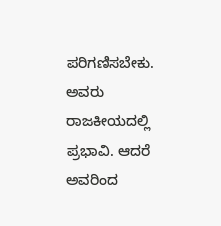ಪರಿಗಣಿಸಬೇಕು. ಅವರು ರಾಜಕೀಯದಲ್ಲಿ ಪ್ರಭಾವಿ. ಆದರೆ ಅವರಿಂದ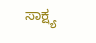ಸಾಕ್ಷ್ಯ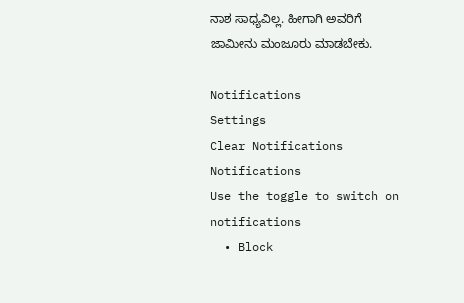ನಾಶ ಸಾಧ್ಯವಿಲ್ಲ. ಹೀಗಾಗಿ ಅವರಿಗೆ ಜಾಮೀನು ಮಂಜೂರು ಮಾಡಬೇಕು.

Notifications
Settings
Clear Notifications
Notifications
Use the toggle to switch on notifications
  • Block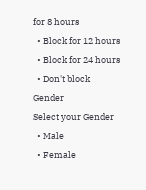for 8 hours
  • Block for 12 hours
  • Block for 24 hours
  • Don't block
Gender
Select your Gender
  • Male
  • Female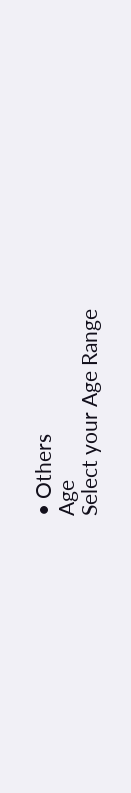• Others
Age
Select your Age Range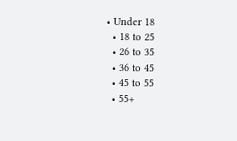• Under 18
  • 18 to 25
  • 26 to 35
  • 36 to 45
  • 45 to 55
  • 55+